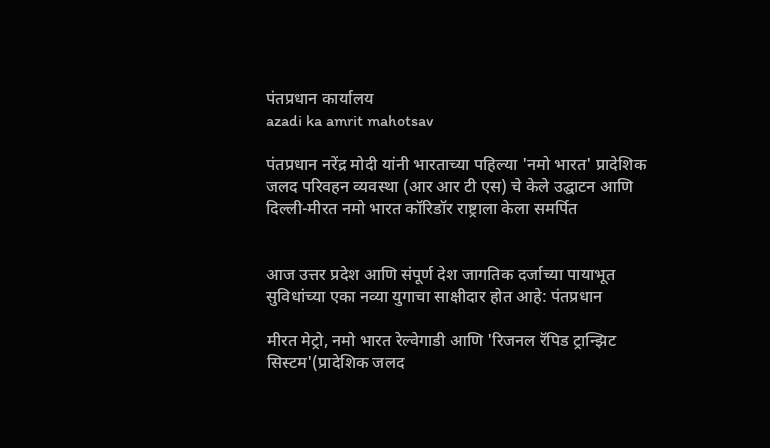पंतप्रधान कार्यालय
azadi ka amrit mahotsav

पंतप्रधान नरेंद्र मोदी यांनी भारताच्या पहिल्या 'नमो भारत' प्रादेशिक जलद परिवहन व्यवस्था (आर आर टी एस) चे केले उद्घाटन आणि दिल्ली-मीरत नमो भारत कॉरिडॉर राष्ट्राला केला समर्पित


आज उत्तर प्रदेश आणि संपूर्ण देश जागतिक दर्जाच्या पायाभूत सुविधांच्या एका नव्या युगाचा साक्षीदार होत आहे: पंतप्रधान

मीरत मेट्रो, नमो भारत रेल्वेगाडी आणि 'रिजनल रॅपिड ट्रान्झिट सिस्टम'(प्रादेशिक जलद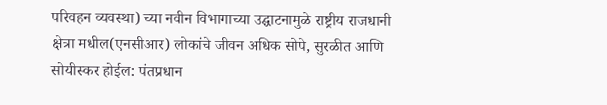परिवहन व्यवस्था) च्या नवीन विभागाच्या उद्घाटनामुळे राष्ट्रीय राजधानी क्षेत्रा मधील(एनसीआर) लोकांचे जीवन अधिक सोपे, सुरळीत आणि सोयीस्कर होईल: पंतप्रधान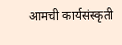आमची कार्यसंस्कृती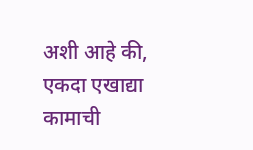अशी आहे की, एकदा एखाद्या कामाची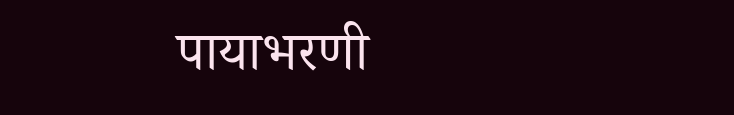पायाभरणी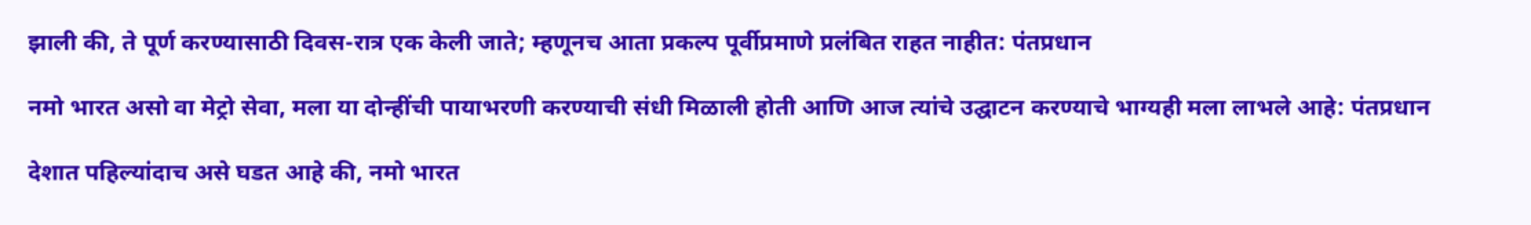झाली की, ते पूर्ण करण्यासाठी दिवस-रात्र एक केली जाते; म्हणूनच आता प्रकल्प पूर्वीप्रमाणे प्रलंबित राहत नाहीत: पंतप्रधान

नमो भारत असो वा मेट्रो सेवा, मला या दोन्हींची पायाभरणी करण्याची संधी मिळाली होती आणि आज त्यांचे उद्घाटन करण्याचे भाग्यही मला लाभले आहे: पंतप्रधान

देशात पहिल्यांदाच असे घडत आहे की, नमो भारत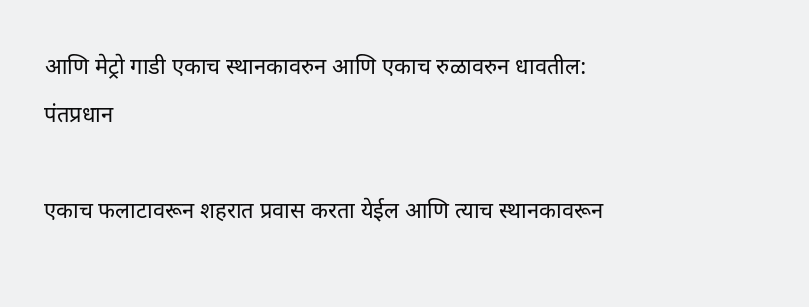आणि मेट्रो गाडी एकाच स्थानकावरुन आणि एकाच रुळावरुन धावतील: पंतप्रधान

एकाच फलाटावरून शहरात प्रवास करता येईल आणि त्याच स्थानकावरून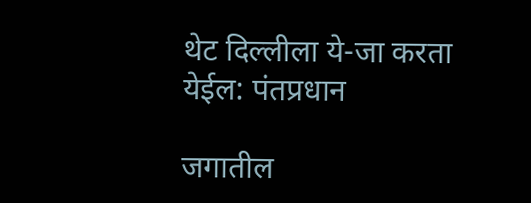थेट दिल्लीला ये-जा करता येईल: पंतप्रधान

जगातील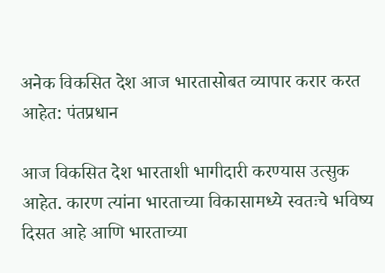अनेक विकसित देश आज भारतासोबत व्यापार करार करत आहेत: पंतप्रधान

आज विकसित देश भारताशी भागीदारी करण्यास उत्सुक आहेत. कारण त्यांना भारताच्या विकासामध्ये स्वतःचे भविष्य दिसत आहे आणि भारताच्या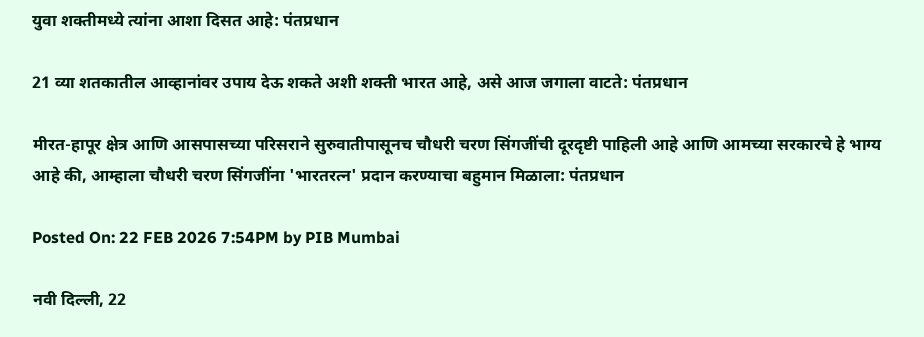युवा शक्तीमध्ये त्यांना आशा दिसत आहे: पंतप्रधान

21 व्या शतकातील आव्हानांवर उपाय देऊ शकते अशी शक्ती भारत आहे, असे आज जगाला वाटते: पंतप्रधान

मीरत-हापूर क्षेत्र आणि आसपासच्या परिसराने सुरुवातीपासूनच चौधरी चरण सिंगजींची दूरदृष्टी पाहिली आहे आणि आमच्या सरकारचे हे भाग्य आहे की, आम्हाला चौधरी चरण सिंगजींना 'भारतरत्न' प्रदान करण्याचा बहुमान मिळाला: पंतप्रधान

Posted On: 22 FEB 2026 7:54PM by PIB Mumbai

नवी दिल्‍ली, 22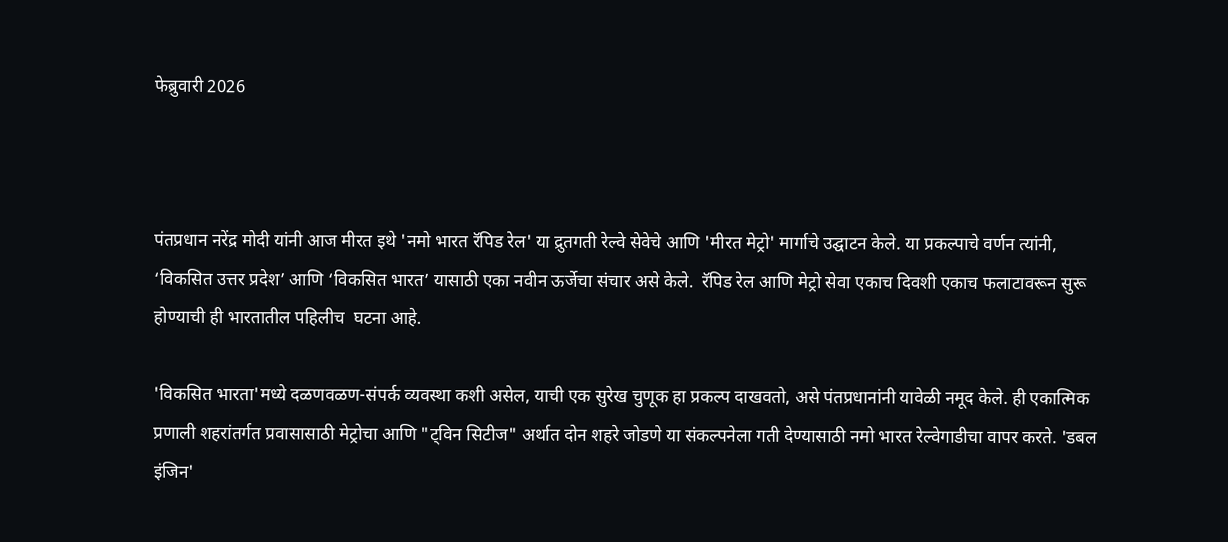फेब्रुवारी 2026



पंतप्रधान नरेंद्र मोदी यांनी आज मीरत इथे 'नमो भारत रॅपिड रेल' या द्रुतगती रेल्वे सेवेचे आणि 'मीरत मेट्रो' मार्गाचे उद्घाटन केले. या प्रकल्पाचे वर्णन त्यांनी, ‘विकसित उत्तर प्रदेश’ आणि ‘विकसित भारत’ यासाठी एका नवीन ऊर्जेचा संचार असे केले.  रॅपिड रेल आणि मेट्रो सेवा एकाच दिवशी एकाच फलाटावरून सुरू होण्याची ही भारतातील पहिलीच  घटना आहे.

'विकसित भारता'मध्ये दळणवळण-संपर्क व्यवस्था कशी असेल, याची एक सुरेख चुणूक हा प्रकल्प दाखवतो, असे पंतप्रधानांनी यावेळी नमूद केले. ही एकात्मिक प्रणाली शहरांतर्गत प्रवासासाठी मेट्रोचा आणि "ट्विन सिटीज" अर्थात दोन शहरे जोडणे या संकल्पनेला गती देण्यासाठी नमो भारत रेल्वेगाडीचा वापर करते. 'डबल इंजिन'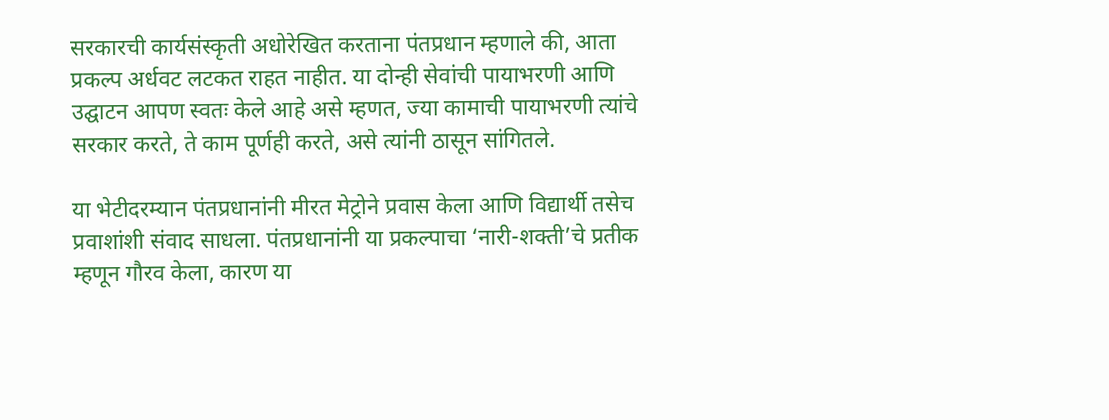सरकारची कार्यसंस्कृती अधोरेखित करताना पंतप्रधान म्हणाले की, आता प्रकल्प अर्धवट लटकत राहत नाहीत. या दोन्ही सेवांची पायाभरणी आणि उद्घाटन आपण स्वतः केले आहे असे म्हणत, ज्या कामाची पायाभरणी त्यांचे सरकार करते, ते काम पूर्णही करते, असे त्यांनी ठासून सांगितले.

या भेटीदरम्यान पंतप्रधानांनी मीरत मेट्रोने प्रवास केला आणि विद्यार्थी तसेच प्रवाशांशी संवाद साधला. पंतप्रधानांनी या प्रकल्पाचा ‘नारी-शक्ती’चे प्रतीक म्हणून गौरव केला, कारण या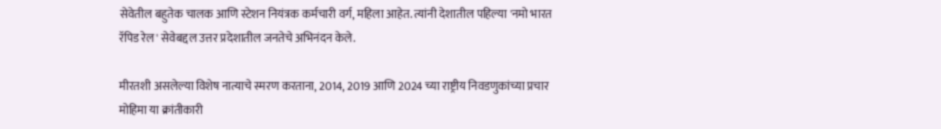सेवेतील बहुतेक चालक आणि स्टेशन नियंत्रक कर्मचारी वर्ग, महिला आहेत. त्यांनी देशातील पहिल्या 'नमो भारत रॅपिड रेल' सेवेबद्दल उत्तर प्रदेशातील जनतेचे अभिनंदन केले.

मीरतशी असलेल्या विशेष नात्याचे स्मरण करताना, 2014, 2019 आणि 2024 च्या राष्ट्रीय निवडणुकांच्या प्रचार मोहिमा या क्रांतीकारी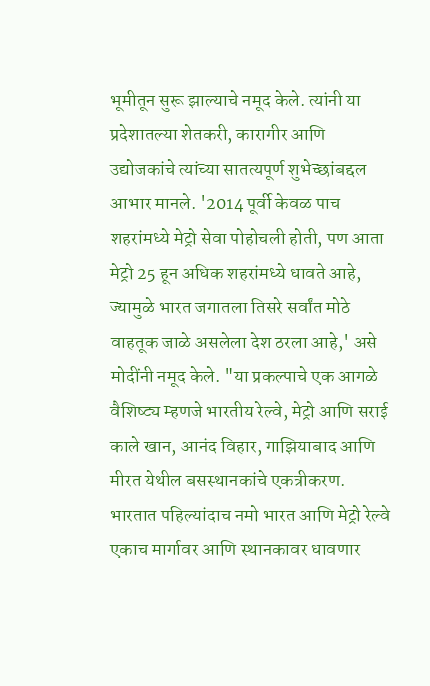भूमीतून सुरू झाल्याचे नमूद केले. त्यांनी या प्रदेशातल्या शेतकरी, कारागीर आणि उद्योजकांचे त्यांच्या सातत्यपूर्ण शुभेच्छांबद्दल आभार मानले. '2014 पूर्वी केवळ पाच शहरांमध्ये मेट्रो सेवा पोहोचली होती, पण आता मेट्रो 25 हून अधिक शहरांमध्ये धावते आहे, ज्यामुळे भारत जगातला तिसरे सर्वांत मोठे वाहतूक जाळे असलेला देश ठरला आहे,' असे मोदींनी नमूद केले. "या प्रकल्पाचे एक आगळे वैशिष्ट्य म्हणजे भारतीय रेल्वे, मेट्रो आणि सराई काले खान, आनंद विहार, गाझियाबाद आणि मीरत येथील बसस्थानकांचे एकत्रीकरण. भारतात पहिल्यांदाच नमो भारत आणि मेट्रो रेल्वे एकाच मार्गावर आणि स्थानकावर धावणार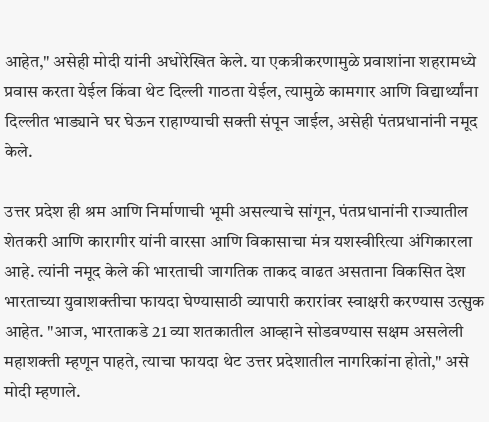आहेत," असेही मोदी यांनी अधोरेखित केले. या एकत्रीकरणामुळे प्रवाशांना शहरामध्ये प्रवास करता येईल किंवा थेट दिल्ली गाठता येईल, त्यामुळे कामगार आणि विद्यार्थ्यांना दिल्लीत भाड्याने घर घेऊन राहाण्याची सक्ती संपून जाईल, असेही पंतप्रधानांनी नमूद केले.

उत्तर प्रदेश ही श्रम आणि निर्माणाची भूमी असल्याचे सांगून, पंतप्रधानांनी राज्यातील शेतकरी आणि कारागीर यांनी वारसा आणि विकासाचा मंत्र यशस्वीरित्या अंगिकारला आहे. त्यांनी नमूद केले की भारताची जागतिक ताकद वाढत असताना विकसित देश भारताच्या युवाशक्तीचा फायदा घेण्यासाठी व्यापारी करारांवर स्वाक्षरी करण्यास उत्सुक आहेत. "आज, भारताकडे 21 व्या शतकातील आव्हाने सोडवण्यास सक्षम असलेली महाशक्ती म्हणून पाहते, त्याचा फायदा थेट उत्तर प्रदेशातील नागरिकांना होतो," असे मोदी म्हणाले.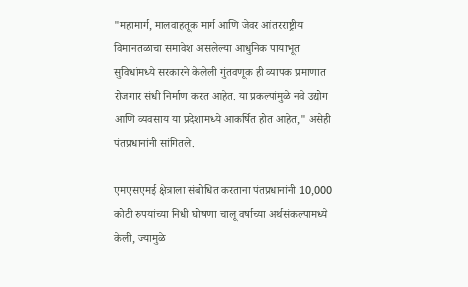"महामार्ग, मालवाहतूक मार्ग आणि जेवर आंतरराष्ट्रीय विमानतळाचा समावेश असलेल्या आधुनिक पायाभूत सुविधांमध्ये सरकारने केलेली गुंतवणूक ही व्यापक प्रमाणात रोजगार संधी निर्माण करत आहेत. या प्रकल्पांमुळे नवे उद्योग आणि व्यवसाय या प्रदेशामध्ये आकर्षित होत आहेत," असेही पंतप्रधानांनी सांगितले.

एमएसएमई क्षेत्राला संबोधित करताना पंतप्रधानांनी 10,000 कोटी रुपयांच्या निधी घोषणा चालू वर्षाच्या अर्थसंकल्पामध्ये केली, ज्यामुळे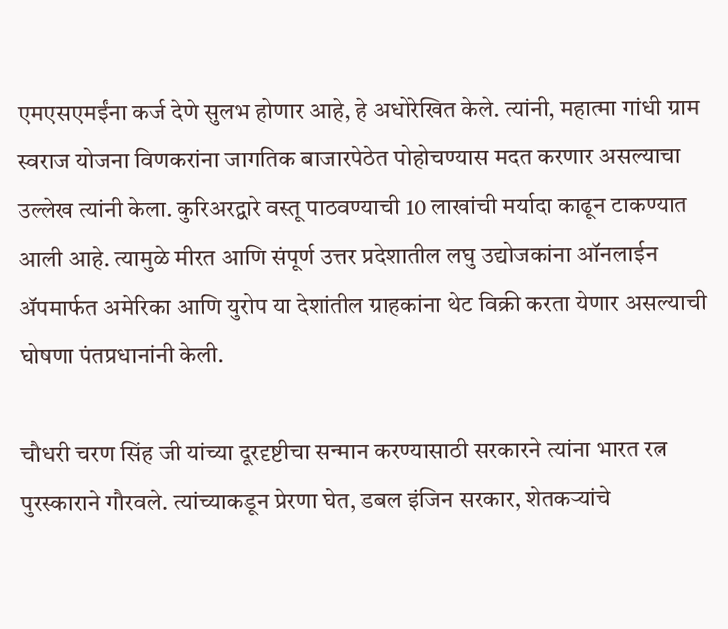एमएसएमईंना कर्ज देणे सुलभ होणार आहे, हे अधोरेखित केले. त्यांनी, महात्मा गांधी ग्राम स्वराज योजना विणकरांना जागतिक बाजारपेठेत पोहोचण्यास मदत करणार असल्याचा उल्लेख त्यांनी केला. कुरिअरद्वारे वस्तू पाठवण्याची 10 लाखांची मर्यादा काढून टाकण्यात आली आहे. त्यामुळे मीरत आणि संपूर्ण उत्तर प्रदेशातील लघु उद्योजकांना ऑनलाईन ॲपमार्फत अमेरिका आणि युरोप या देशांतील ग्राहकांना थेट विक्री करता येणार असल्याची घोषणा पंतप्रधानांनी केली.

चौधरी चरण सिंह जी यांच्या दूरदृष्टीचा सन्मान करण्यासाठी सरकारने त्यांना भारत रत्न पुरस्काराने गौरवले. त्यांच्याकडून प्रेरणा घेत, डबल इंजिन सरकार, शेतकऱ्यांचे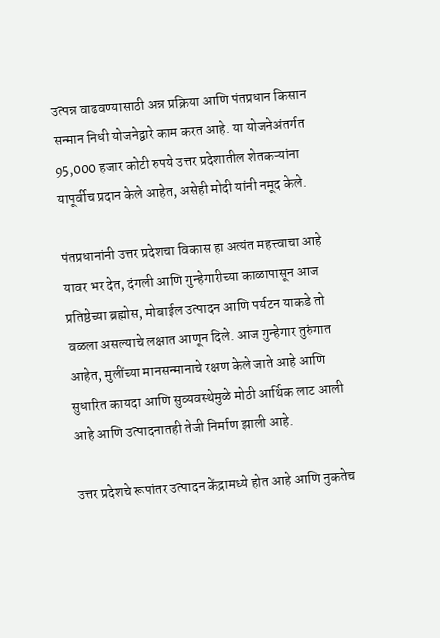उत्पन्न वाढवण्यासाठी अन्न प्रक्रिया आणि पंतप्रधान किसान सन्मान निधी योजनेद्वारे काम करत आहे. या योजनेअंतर्गत 95,000 हजार कोटी रुपये उत्तर प्रदेशातील शेतकऱ्यांना यापूर्वीच प्रदान केले आहेत, असेही मोदी यांनी नमूद केले.

पंतप्रधानांनी उत्तर प्रदेशचा विकास हा अत्यंत महत्त्वाचा आहे यावर भर देत, दंगली आणि गुन्हेगारीच्या काळापासून आज प्रतिष्ठेच्या ब्रह्मोस, मोबाईल उत्पादन आणि पर्यटन याकडे तो वळला असल्याचे लक्षात आणून दिले. आज गुन्हेगार तुरुंगात आहेत, मुलींच्या मानसन्मानाचे रक्षण केले जाते आहे आणि सुधारित कायदा आणि सुव्यवस्थेमुळे मोठी आर्थिक लाट आली आहे आणि उत्पादनातही तेजी निर्माण झाली आहे.

उत्तर प्रदेशचे रूपांतर उत्पादन केंद्रामध्ये होत आहे आणि नुकतेच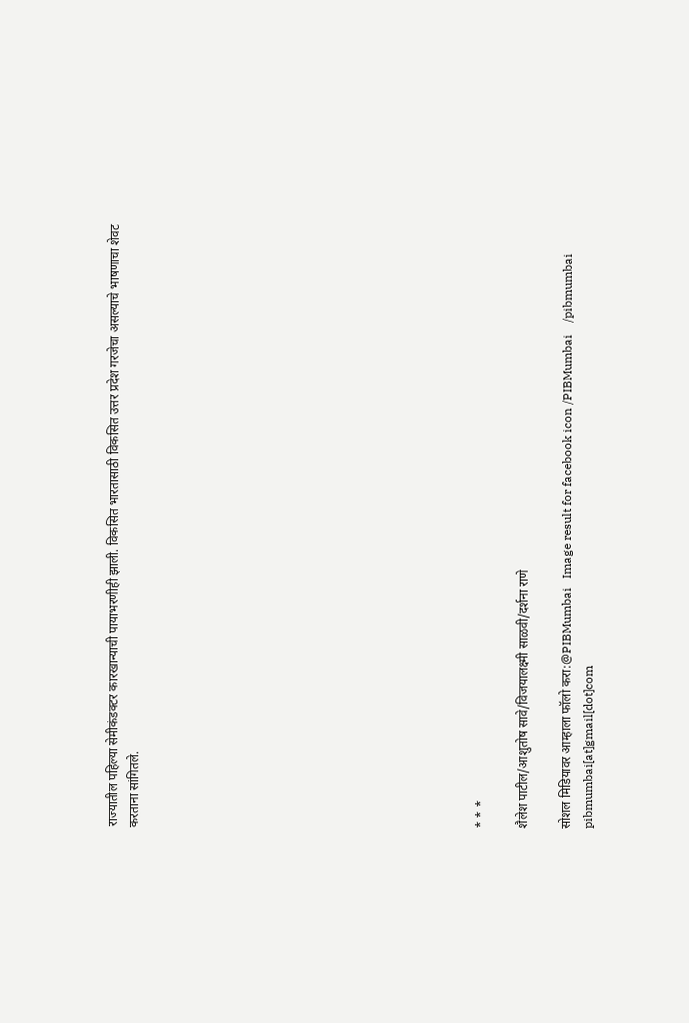राज्यातील पहिल्या सेमीकंडक्टर कारखान्याची पायाभरणीही झाली. विकसित भारतासाठी विकसित उत्तर प्रदेश गरजेचा असल्याचे भाषणाचा शेवट करताना सांगितले.















* * *

शैलेश पाटील/आशुतोष सावे/विजयालक्ष्‍मी साळवी/दर्शना राणे

सोशल मिडियावर आम्हाला फॉलो करा:@PIBMumbai   Image result for facebook icon /PIBMumbai    /pibmumbai  pibmumbai[at]gmail[dot]com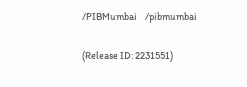/PIBMumbai    /pibmumbai


(Release ID: 2231551)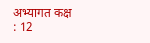अभ्यागत कक्ष : 12